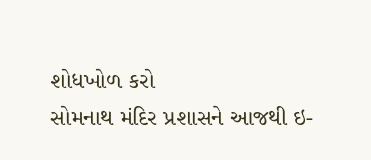શોધખોળ કરો
સોમનાથ મંદિર પ્રશાસને આજથી ઇ-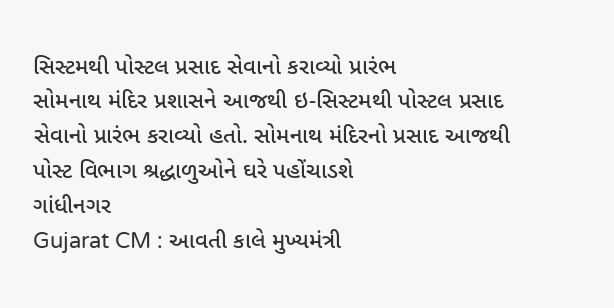સિસ્ટમથી પોસ્ટલ પ્રસાદ સેવાનો કરાવ્યો પ્રારંભ
સોમનાથ મંદિર પ્રશાસને આજથી ઇ-સિસ્ટમથી પોસ્ટલ પ્રસાદ સેવાનો પ્રારંભ કરાવ્યો હતો. સોમનાથ મંદિરનો પ્રસાદ આજથી પોસ્ટ વિભાગ શ્રદ્ધાળુઓને ઘરે પહોંચાડશે
ગાંધીનગર
Gujarat CM : આવતી કાલે મુખ્યમંત્રી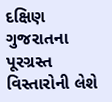દક્ષિણ ગુજરાતના પૂરગ્રસ્ત વિસ્તારોની લેશે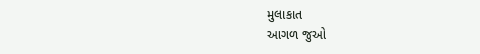મુલાકાત
આગળ જુઓ